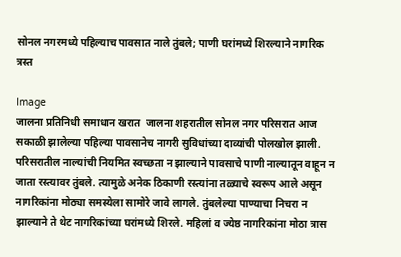सोनल नगरमध्ये पहिल्याच पावसात नाले तुंबले; पाणी घरांमध्ये शिरल्याने नागरिक त्रस्त

Image
जालना प्रतिनिधी समाधान खरात  जालना शहरातील सोनल नगर परिसरात आज सकाळी झालेल्या पहिल्या पावसानेच नागरी सुविधांच्या दाव्यांची पोलखोल झाली. परिसरातील नाल्यांची नियमित स्वच्छता न झाल्याने पावसाचे पाणी नाल्यातून वाहून न जाता रस्त्यावर तुंबले. त्यामुळे अनेक ठिकाणी रस्त्यांना तळ्याचे स्वरूप आले असून नागरिकांना मोठ्या समस्येला सामोरे जावे लागले. तुंबलेल्या पाण्याचा निचरा न झाल्याने ते थेट नागरिकांच्या घरांमध्ये शिरले. महिलां व ज्येष्ठ नागरिकांना मोठा त्रास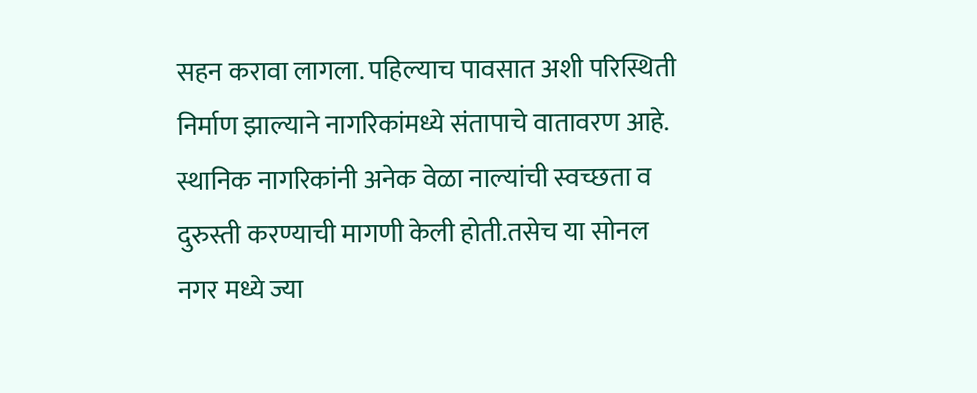सहन करावा लागला. पहिल्याच पावसात अशी परिस्थिती निर्माण झाल्याने नागरिकांमध्ये संतापाचे वातावरण आहे. स्थानिक नागरिकांनी अनेक वेळा नाल्यांची स्वच्छता व दुरुस्ती करण्याची मागणी केली होती.तसेच या सोनल नगर मध्ये ज्या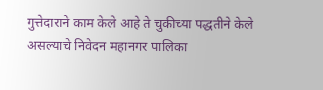गुत्तेदाराने काम केले आहे ते चुकीच्या पद्धतीने केले असल्याचे निवेदन महानगर पालिका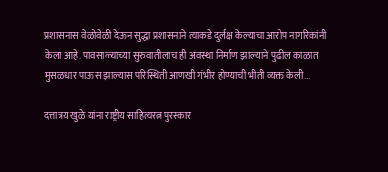प्रशासनास वेळोवेळी देऊन सुद्धा प्रशासनाने त्याकडे दुर्लक्ष केल्याचा आरोप नागरिकांनी केला आहे. पावसाळ्याच्या सुरुवातीलाच ही अवस्था निर्माण झाल्याने पुढील काळात मुसळधार पाऊस झाल्यास परिस्थिती आणखी गंभीर होण्याची भीती व्यक्त केली...

दत्तात्रय खुळे यांना राष्ट्रीय साहित्यरत्न पुरस्कार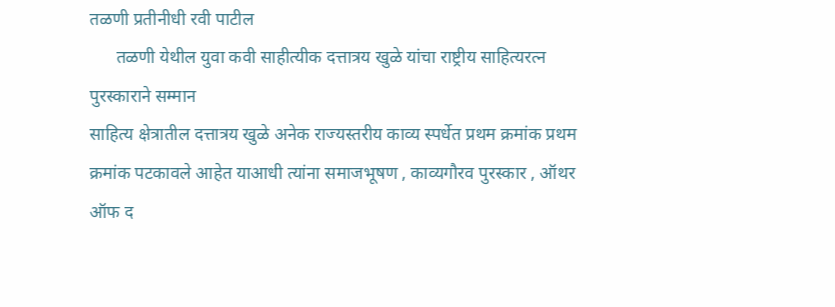तळणी प्रतीनीधी रवी पाटील
      तळणी येथील युवा कवी साहीत्यीक दत्तात्रय खुळे यांचा राष्ट्रीय साहित्यरत्न पुरस्काराने सम्मान
साहित्य क्षेत्रातील दत्तात्रय खुळे अनेक राज्यस्तरीय काव्य स्पर्धेत प्रथम क्रमांक प्रथम क्रमांक पटकावले आहेत याआधी त्यांना समाजभूषण , काव्यगौरव पुरस्कार , ऑथर ऑफ द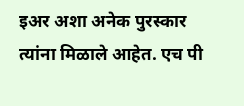इअर अशा अनेक पुरस्कार त्यांना मिळाले आहेत. एच पी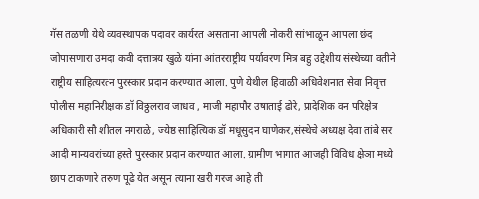गॅस तळणी येथे व्यवस्थापक पदावर कार्यरत असताना आपली नोकरी सांभाळून आपला छंद जोपासणारा उमदा कवी दत्तात्रय खुळे यांना आंतरराष्ट्रीय पर्यावरण मित्र बहु उद्देशीय संस्थेच्या वतीने राष्ट्रीय साहित्यरत्न पुरस्कार प्रदान करण्यात आला. पुणे येथील हिवाळी अधिवेशनात सेवा निवृत्त पोलीस महानिरीक्षक डॉ विठ्ठलराव जाधव , माजी महापौर उषाताई ढोरे, प्रादेशिक वन परिक्षेत्र अधिकारी सौ शीतल नगराळे, ज्येष्ठ साहित्यिक डॉ मधूसुदन घाणेकर,संस्थेचे अध्यक्ष देवा तांबे सर आदी मान्यवरांच्या हस्ते पुरस्कार प्रदान करण्यात आला. ग्रामीण भागात आजही विविध क्षेञा मध्ये छाप टाकणारे तरुण पूढे येत असून त्याना खरी गरज आहे ती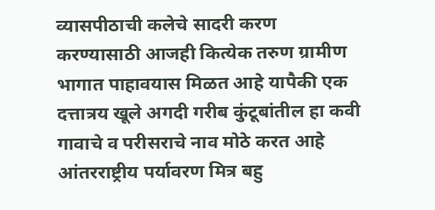व्यासपीठाची कलेचे सादरी करण करण्यासाठी आजही कित्येक तरुण ग्रामीण भागात पाहावयास मिळत आहे यापैकी एक दत्तात्रय खूले अगदी गरीब कुंटूबांतील हा कवी गावाचे व परीसराचे नाव मोठे करत आहे आंतरराष्ट्रीय पर्यावरण मित्र बहु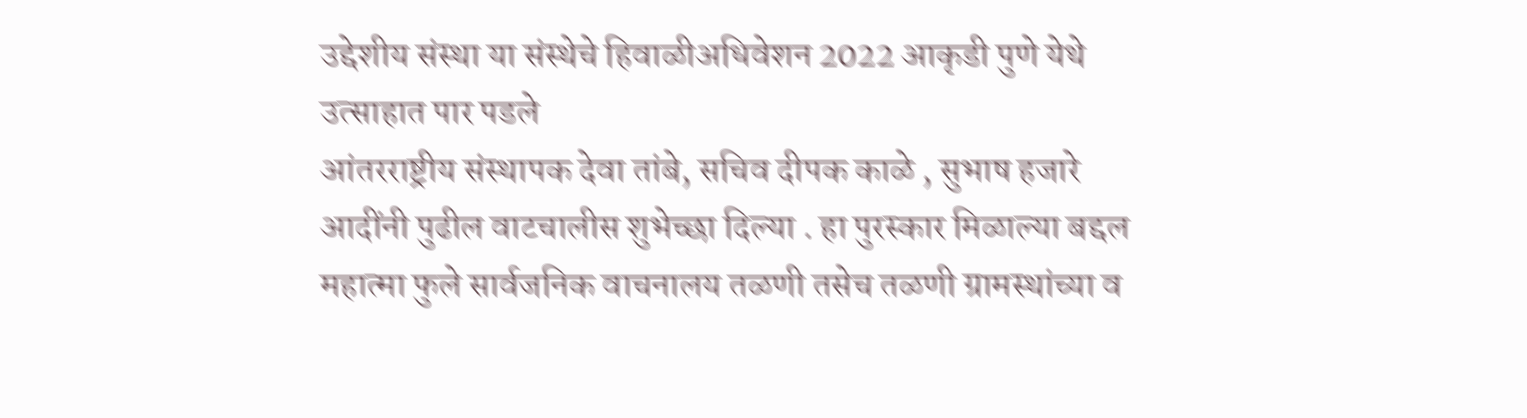उद्देशीय संस्था या संस्थेचे हिवाळीअधिवेशन 2022 आकृडी पुणे येथे उत्साहात पार पडले
आंतरराष्ट्रीय संस्थापक देवा तांबे, सचिव दीपक काळे , सुभाष हजारे आदींनी पुढील वाटचालीस शुभेच्छा दिल्या . हा पुरस्कार मिळाल्या बद्दल महात्मा फुले सार्वजनिक वाचनालय तळणी तसेच तळणी ग्रामस्थांच्या व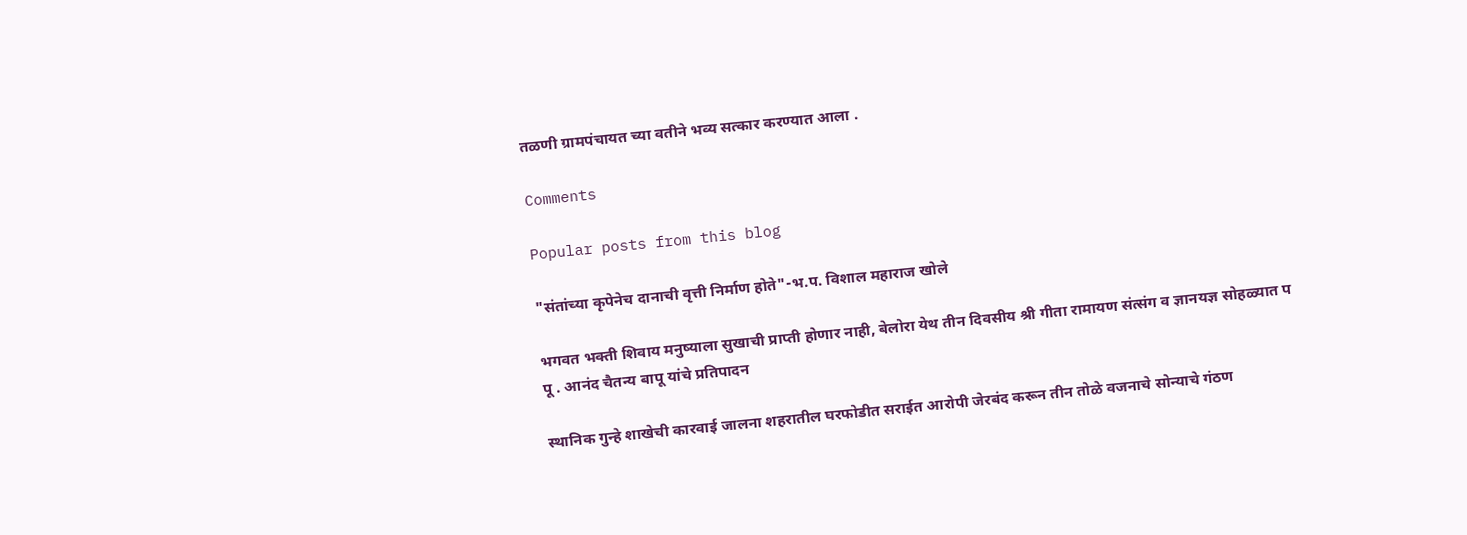तळणी ग्रामपंचायत च्या वतीने भव्य सत्कार करण्यात आला .

Comments

Popular posts from this blog

"संतांच्या कृपेनेच दानाची वृत्ती निर्माण होते"-भ.प. विशाल महाराज खोले

भगवत भक्ती शिवाय मनुष्याला सुखाची प्राप्ती होणार नाही, बेलोरा येथ तीन दिवसीय श्री गीता रामायण संत्संग व ज्ञानयज्ञ सोहळ्यात प पू . आनंद चैतन्य बापू यांचे प्रतिपादन

स्थानिक गुन्हे शाखेची कारवाई जालना शहरातील घरफोडीत सराईत आरोपी जेरबंद करून तीन तोळे वजनाचे सोन्याचे गंठण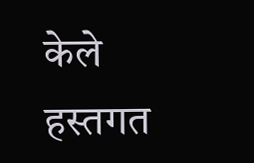केले हस्तगत